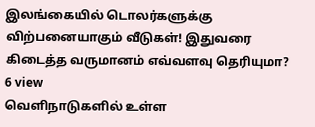இலங்கையில் டொலர்களுக்கு விற்பனையாகும் வீடுகள்! இதுவரை கிடைத்த வருமானம் எவ்வளவு தெரியுமா?
6 view
வெளிநாடுகளில் உள்ள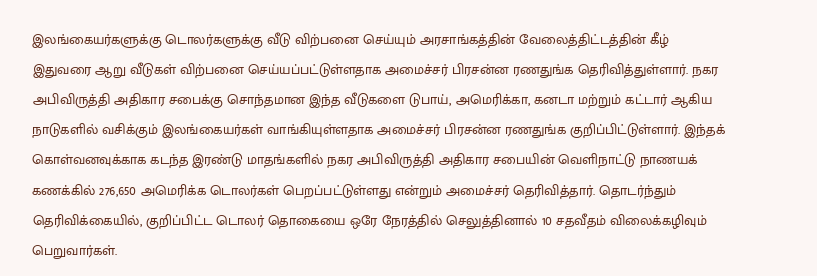இலங்கையர்களுக்கு டொலர்களுக்கு வீடு விற்பனை செய்யும் அரசாங்கத்தின் வேலைத்திட்டத்தின் கீழ் இதுவரை ஆறு வீடுகள் விற்பனை செய்யப்பட்டுள்ளதாக அமைச்சர் பிரசன்ன ரணதுங்க தெரிவித்துள்ளார். நகர அபிவிருத்தி அதிகார சபைக்கு சொந்தமான இந்த வீடுகளை டுபாய், அமெரிக்கா, கனடா மற்றும் கட்டார் ஆகிய நாடுகளில் வசிக்கும் இலங்கையர்கள் வாங்கியுள்ளதாக அமைச்சர் பிரசன்ன ரணதுங்க குறிப்பிட்டுள்ளார். இந்தக் கொள்வனவுக்காக கடந்த இரண்டு மாதங்களில் நகர அபிவிருத்தி அதிகார சபையின் வெளிநாட்டு நாணயக் கணக்கில் 276,650 அமெரிக்க டொலர்கள் பெறப்பட்டுள்ளது என்றும் அமைச்சர் தெரிவித்தார். தொடர்ந்தும் தெரிவிக்கையில், குறிப்பிட்ட டொலர் தொகையை ஒரே நேரத்தில் செலுத்தினால் 10 சதவீதம் விலைக்கழிவும் பெறுவார்கள்.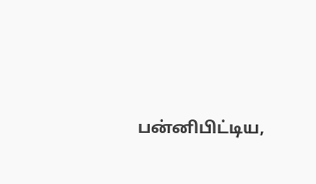பன்னிபிட்டிய,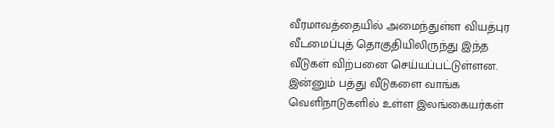வீரமாவத்தையில் அமைந்துள்ள வியத்புர வீடமைப்புத் தொகுதியிலிருந்து இந்த வீடுகள் விற்பனை செய்யப்பட்டுள்ளன. இன்னும் பத்து வீடுகளை வாங்க வெளிநாடுகளில் உள்ள இலங்கையர்கள்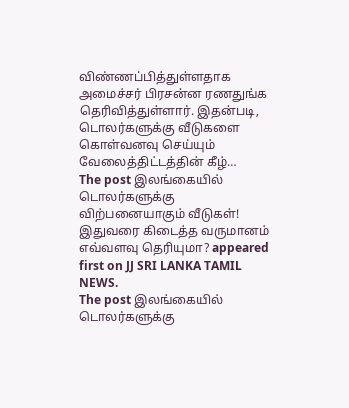விண்ணப்பித்துள்ளதாக அமைச்சர் பிரசன்ன ரணதுங்க தெரிவித்துள்ளார். இதன்படி, டொலர்களுக்கு வீடுகளை கொள்வனவு செய்யும் வேலைத்திட்டத்தின் கீழ்…
The post இலங்கையில் டொலர்களுக்கு விற்பனையாகும் வீடுகள்! இதுவரை கிடைத்த வருமானம் எவ்வளவு தெரியுமா? appeared first on JJ SRI LANKA TAMIL NEWS.
The post இலங்கையில் டொலர்களுக்கு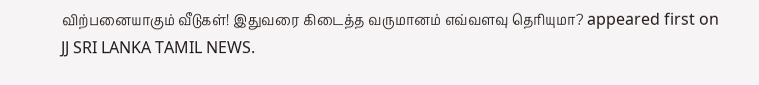விற்பனையாகும் வீடுகள்! இதுவரை கிடைத்த வருமானம் எவ்வளவு தெரியுமா? appeared first on JJ SRI LANKA TAMIL NEWS.